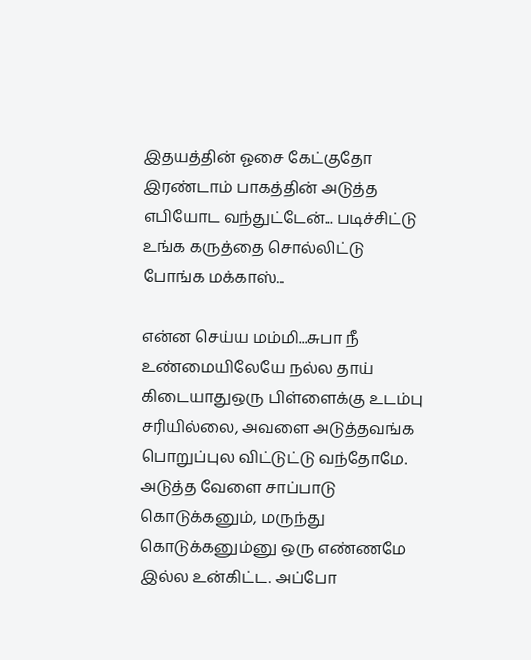இதயத்தின் ஓசை கேட்குதோ இரண்டாம் பாகத்தின் அடுத்த எபியோட வந்துட்டேன்... படிச்சிட்டு உங்க கருத்தை சொல்லிட்டு போங்க மக்காஸ்...

என்ன செய்ய மம்மி...சுபா நீ உண்மையிலேயே நல்ல தாய் கிடையாதுஒரு பிள்ளைக்கு உடம்பு சரியில்லை, அவளை அடுத்தவங்க பொறுப்புல விட்டுட்டு வந்தோமே. அடுத்த வேளை சாப்பாடு கொடுக்கனும், மருந்து கொடுக்கனும்னு ஒரு எண்ணமே இல்ல உன்கிட்ட. அப்போ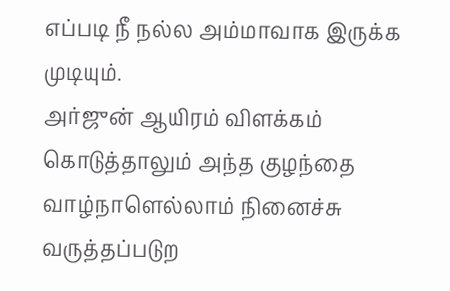எப்படி நீ நல்ல அம்மாவாக இருக்க முடியும்.
அர்ஜுன் ஆயிரம் விளக்கம் கொடுத்தாலும் அந்த குழந்தை வாழ்நாளெல்லாம் நினைச்சு வருத்தப்படுற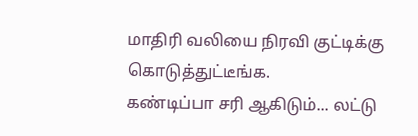மாதிரி வலியை நிரவி குட்டிக்கு கொடுத்துட்டீங்க.
கண்டிப்பா சரி ஆகிடும்... லட்டு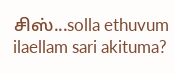சிஸ்...solla ethuvum ilaellam sari akituma?